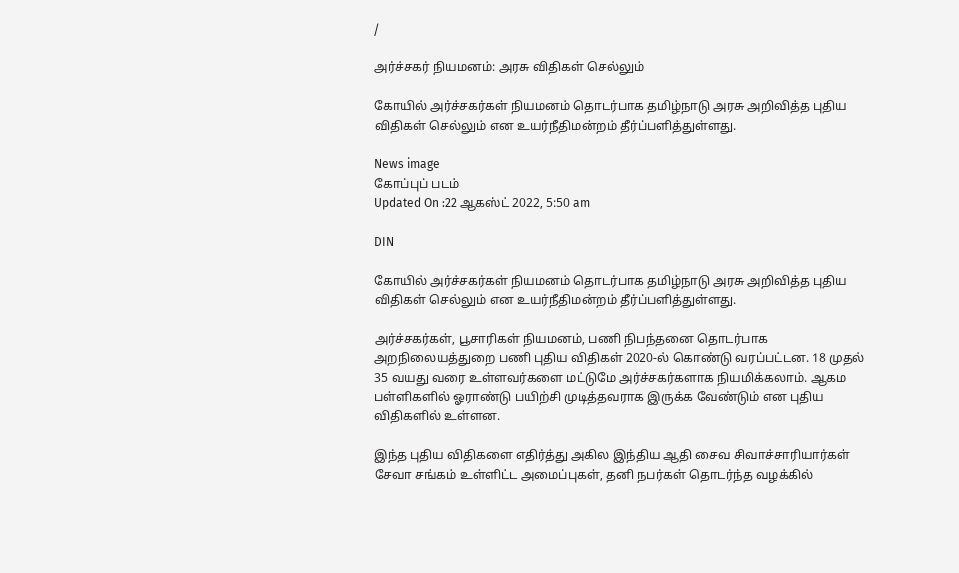/

அர்ச்சகர் நியமனம்: அரசு விதிகள் செல்லும்

கோயில் அர்ச்சகர்கள் நியமனம் தொடர்பாக தமிழ்நாடு அரசு அறிவித்த புதிய விதிகள் செல்லும் என உயர்நீதிமன்றம் தீர்ப்பளித்துள்ளது.

News image
கோப்புப் படம்
Updated On :22 ஆகஸ்ட் 2022, 5:50 am

DIN

கோயில் அர்ச்சகர்கள் நியமனம் தொடர்பாக தமிழ்நாடு அரசு அறிவித்த புதிய விதிகள் செல்லும் என உயர்நீதிமன்றம் தீர்ப்பளித்துள்ளது.

அர்ச்சகர்கள், பூசாரிகள் நியமனம், பணி நிபந்தனை தொடர்பாக அறநிலையத்துறை பணி புதிய விதிகள் 2020-ல் கொண்டு வரப்பட்டன. 18 முதல் 35 வயது வரை உள்ளவர்களை மட்டுமே அர்ச்சகர்களாக நியமிக்கலாம். ஆகம பள்ளிகளில் ஓராண்டு பயிற்சி முடித்தவராக இருக்க வேண்டும் என புதிய விதிகளில் உள்ளன.

இந்த புதிய விதிகளை எதிர்த்து அகில இந்திய ஆதி சைவ சிவாச்சாரியார்கள் சேவா சங்கம் உள்ளிட்ட அமைப்புகள், தனி நபர்கள் தொடர்ந்த வழக்கில்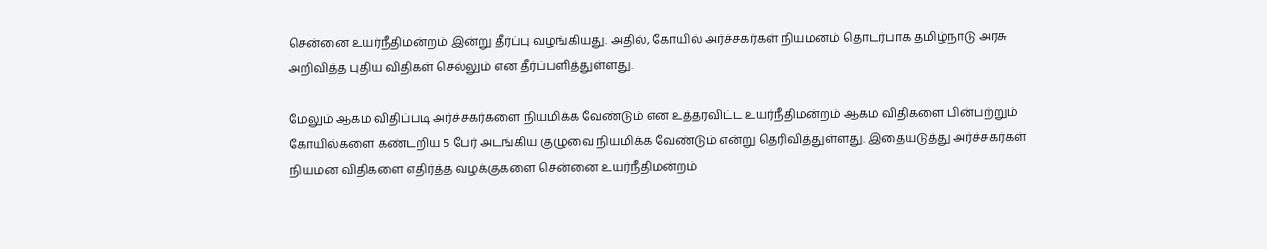சென்னை உயர்நீதிமன்றம் இன்று தீர்ப்பு வழங்கியது. அதில், கோயில் அர்ச்சகர்கள் நியமனம் தொடர்பாக தமிழ்நாடு அரசு அறிவித்த புதிய விதிகள் செல்லும் என தீர்ப்பளித்துள்ளது.

மேலும் ஆகம விதிப்படி அர்ச்சகர்களை நியமிக்க வேண்டும் என உத்தரவிட்ட உயர்நீதிமன்றம் ஆகம விதிகளை பின்பற்றும் கோயில்களை கண்டறிய 5 பேர் அடங்கிய குழுவை நியமிக்க வேண்டும் என்று தெரிவித்துள்ளது. இதையடுத்து அர்ச்சகர்கள் நியமன விதிகளை எதிர்த்த வழக்குகளை சென்னை உயர்நீதிமன்றம்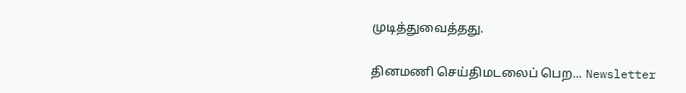முடித்துவைத்தது.

தினமணி செய்திமடலைப் பெற... Newsletter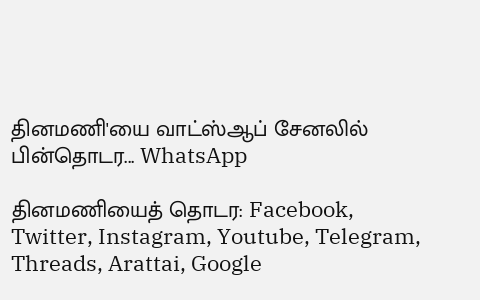தினமணி'யை வாட்ஸ்ஆப் சேனலில் பின்தொடர... WhatsApp

தினமணியைத் தொடர: Facebook, Twitter, Instagram, Youtube, Telegram, Threads, Arattai, Google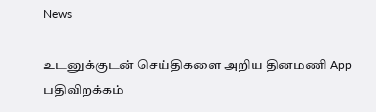News

உடனுக்குடன் செய்திகளை அறிய தினமணி App பதிவிறக்கம்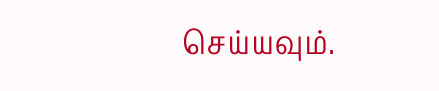செய்யவும்.